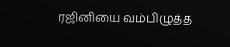ரஜினியை வம்பிழுத்த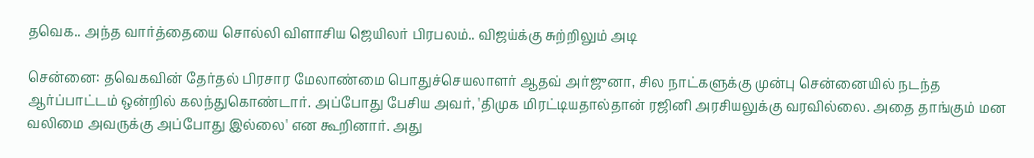தவெக.. அந்த வார்த்தையை சொல்லி விளாசிய ஜெயிலர் பிரபலம்.. விஜய்க்கு சுற்றிலும் அடி

சென்னை: தவெகவின் தேர்தல் பிரசார மேலாண்மை பொதுச்செயலாளர் ஆதவ் அர்ஜுனா, சில நாட்களுக்கு முன்பு சென்னையில் நடந்த ஆர்ப்பாட்டம் ஒன்றில் கலந்துகொண்டார். அப்போது பேசிய அவர், 'திமுக மிரட்டியதால்தான் ரஜினி அரசியலுக்கு வரவில்லை. அதை தாங்கும் மன வலிமை அவருக்கு அப்போது இல்லை' என கூறினார். அது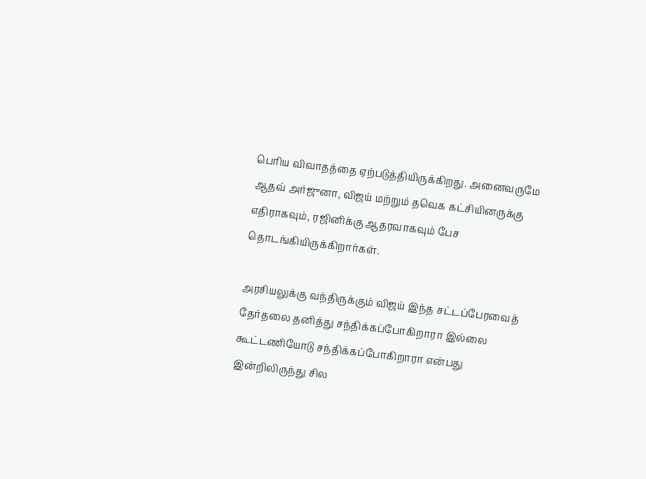பெரிய விவாதத்தை ஏற்படுத்தியிருக்கிறது. அனைவருமே ஆதவ் அர்ஜுனா, விஜய் மற்றும் தவெக கட்சியினருக்கு எதிராகவும், ரஜினிக்கு ஆதரவாகவும் பேச தொடங்கியிருக்கிறார்கள்.

அரசியலுக்கு வந்திருக்கும் விஜய் இந்த சட்டப்பேரவைத் தேர்தலை தனித்து சந்திக்கப்போகிறாரா இல்லை கூட்டணியோடு சந்திக்கப்போகிறாரா என்பது இன்றிலிருந்து சில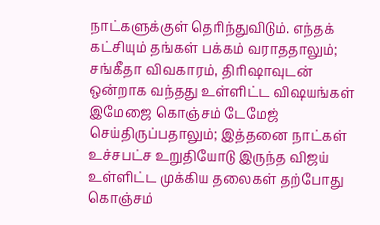நாட்களுக்குள் தெரிந்துவிடும். எந்தக் கட்சியும் தங்கள் பக்கம் வராததாலும்; சங்கீதா விவகாரம், திரிஷாவுடன் ஒன்றாக வந்தது உள்ளிட்ட விஷயங்கள் இமேஜை கொஞ்சம் டேமேஜ் செய்திருப்பதாலும்; இத்தனை நாட்கள் உச்சபட்ச உறுதியோடு இருந்த விஜய் உள்ளிட்ட முக்கிய தலைகள் தற்போது கொஞ்சம்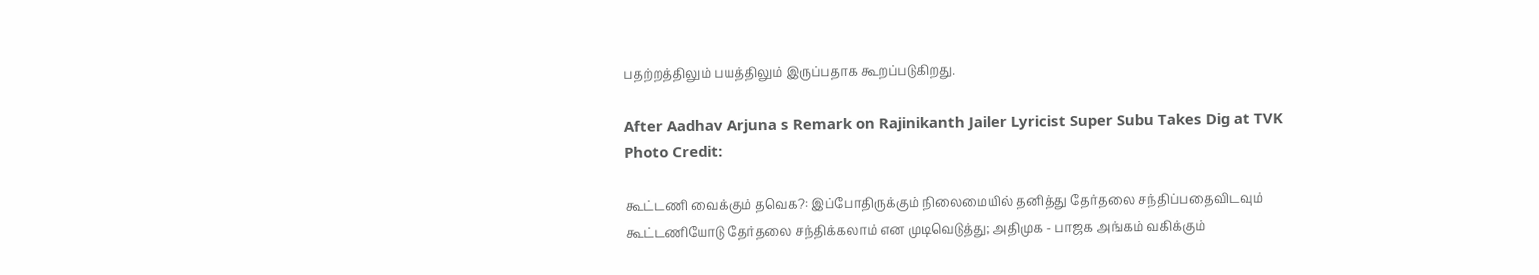பதற்றத்திலும் பயத்திலும் இருப்பதாக கூறப்படுகிறது.

After Aadhav Arjuna s Remark on Rajinikanth Jailer Lyricist Super Subu Takes Dig at TVK
Photo Credit:

கூட்டணி வைக்கும் தவெக?: இப்போதிருக்கும் நிலைமையில் தனித்து தேர்தலை சந்திப்பதைவிடவும் கூட்டணியோடு தேர்தலை சந்திக்கலாம் என முடிவெடுத்து; அதிமுக - பாஜக அங்கம் வகிக்கும்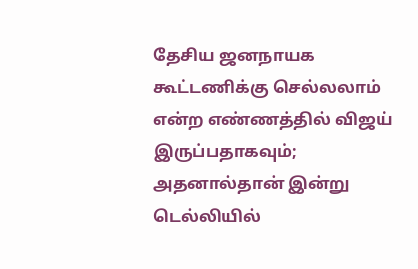தேசிய ஜனநாயக கூட்டணிக்கு செல்லலாம் என்ற எண்ணத்தில் விஜய் இருப்பதாகவும்; அதனால்தான் இன்று டெல்லியில்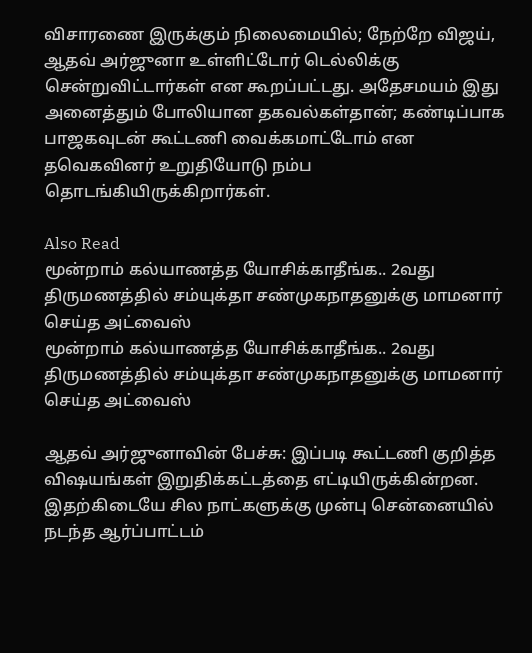விசாரணை இருக்கும் நிலைமையில்; நேற்றே விஜய், ஆதவ் அர்ஜுனா உள்ளிட்டோர் டெல்லிக்கு சென்றுவிட்டார்கள் என கூறப்பட்டது. அதேசமயம் இது அனைத்தும் போலியான தகவல்கள்தான்; கண்டிப்பாக பாஜகவுடன் கூட்டணி வைக்கமாட்டோம் என தவெகவினர் உறுதியோடு நம்ப தொடங்கியிருக்கிறார்கள்.

Also Read
மூன்றாம் கல்யாணத்த யோசிக்காதீங்க.. 2வது திருமணத்தில் சம்யுக்தா சண்முகநாதனுக்கு மாமனார் செய்த அட்வைஸ்
மூன்றாம் கல்யாணத்த யோசிக்காதீங்க.. 2வது திருமணத்தில் சம்யுக்தா சண்முகநாதனுக்கு மாமனார் செய்த அட்வைஸ்

ஆதவ் அர்ஜுனாவின் பேச்சு: இப்படி கூட்டணி குறித்த விஷயங்கள் இறுதிக்கட்டத்தை எட்டியிருக்கின்றன. இதற்கிடையே சில நாட்களுக்கு முன்பு சென்னையில் நடந்த ஆர்ப்பாட்டம்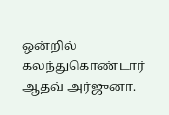ஒன்றில் கலந்துகொண்டார் ஆதவ் அர்ஜுனா.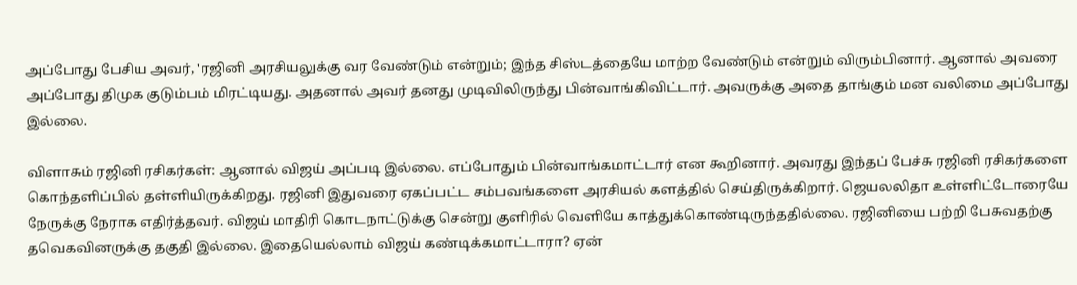அப்போது பேசிய அவர், 'ரஜினி அரசியலுக்கு வர வேண்டும் என்றும்; இந்த சிஸ்டத்தையே மாற்ற வேண்டும் என்றும் விரும்பினார். ஆனால் அவரை அப்போது திமுக குடும்பம் மிரட்டியது. அதனால் அவர் தனது முடிவிலிருந்து பின்வாங்கிவிட்டார். அவருக்கு அதை தாங்கும் மன வலிமை அப்போது இல்லை.

விளாசும் ரஜினி ரசிகர்கள்: ஆனால் விஜய் அப்படி இல்லை. எப்போதும் பின்வாங்கமாட்டார் என கூறினார். அவரது இந்தப் பேச்சு ரஜினி ரசிகர்களை கொந்தளிப்பில் தள்ளியிருக்கிறது. ரஜினி இதுவரை ஏகப்பட்ட சம்பவங்களை அரசியல் களத்தில் செய்திருக்கிறார். ஜெயலலிதா உள்ளிட்டோரையே நேருக்கு நேராக எதிர்த்தவர். விஜய் மாதிரி கொடநாட்டுக்கு சென்று குளிரில் வெளியே காத்துக்கொண்டிருந்ததில்லை. ரஜினியை பற்றி பேசுவதற்கு தவெகவினருக்கு தகுதி இல்லை. இதையெல்லாம் விஜய் கண்டிக்கமாட்டாரா? ஏன்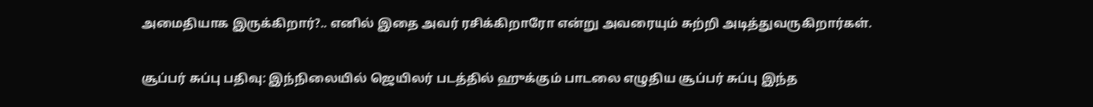அமைதியாக இருக்கிறார்?.. எனில் இதை அவர் ரசிக்கிறாரோ என்று அவரையும் சுற்றி அடித்துவருகிறார்கள்.

சூப்பர் சுப்பு பதிவு: இந்நிலையில் ஜெயிலர் படத்தில் ஹுக்கும் பாடலை எழுதிய சூப்பர் சுப்பு இந்த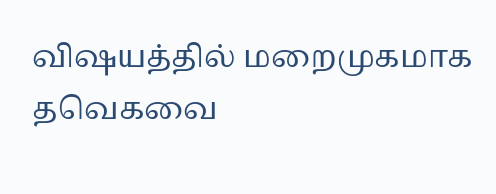விஷயத்தில் மறைமுகமாக தவெகவை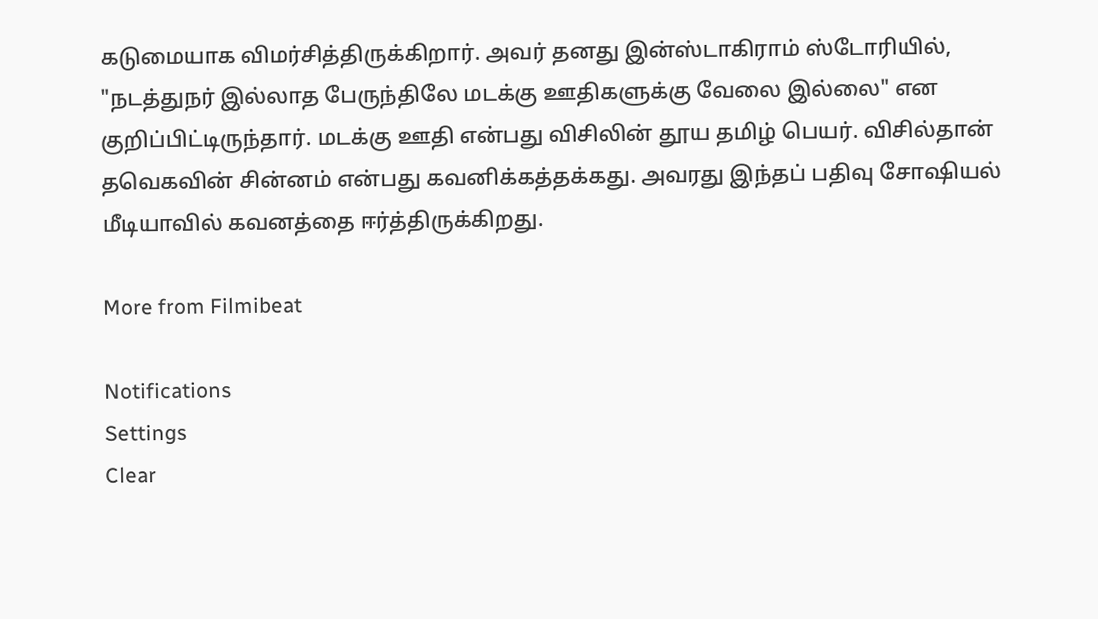கடுமையாக விமர்சித்திருக்கிறார். அவர் தனது இன்ஸ்டாகிராம் ஸ்டோரியில், "நடத்துநர் இல்லாத பேருந்திலே மடக்கு ஊதிகளுக்கு வேலை இல்லை" என குறிப்பிட்டிருந்தார். மடக்கு ஊதி என்பது விசிலின் தூய தமிழ் பெயர். விசில்தான் தவெகவின் சின்னம் என்பது கவனிக்கத்தக்கது. அவரது இந்தப் பதிவு சோஷியல் மீடியாவில் கவனத்தை ஈர்த்திருக்கிறது.

More from Filmibeat

Notifications
Settings
Clear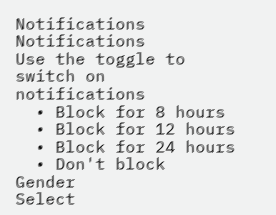Notifications
Notifications
Use the toggle to switch on notifications
  • Block for 8 hours
  • Block for 12 hours
  • Block for 24 hours
  • Don't block
Gender
Select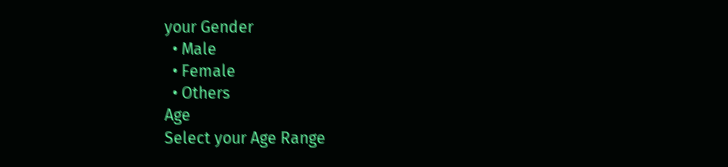your Gender
  • Male
  • Female
  • Others
Age
Select your Age Range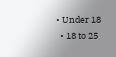• Under 18
  • 18 to 25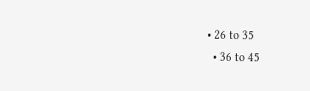• 26 to 35
  • 36 to 45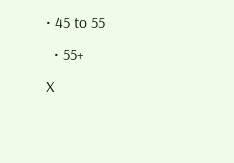• 45 to 55
  • 55+
X